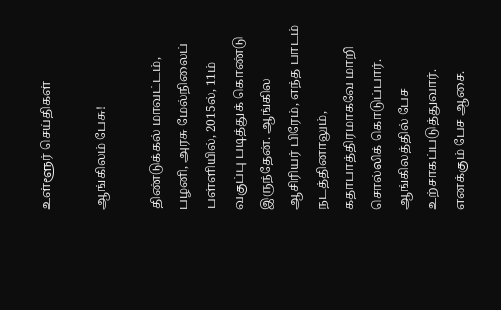உள்ளூர் செய்திகள்

ஆங்கிலம் பேசு!

திண்டுக்கல் மாவட்டம், பழனி, அரசு மேல்நிலைப் பள்ளியில், 2015ல், 11ம் வகுப்பு படித்துக் கொண்டு இருந்தேன். ஆங்கில ஆசிரியர் பிரேம், எந்த பாடம் நடத்தினாலும், கதாபாத்திரமாகவே மாறி சொல்லிக் கொடுப்பார். ஆங்கிலத்தில் பேச உற்சாகப்படுத்துவார். எனக்கும் பேச ஆசை.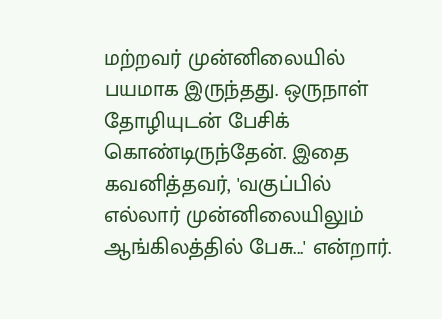மற்றவர் முன்னிலையில் பயமாக இருந்தது. ஒருநாள் தோழியுடன் பேசிக் கொண்டிருந்தேன். இதை கவனித்தவர், 'வகுப்பில் எல்லார் முன்னிலையிலும் ஆங்கிலத்தில் பேசு...' என்றார்.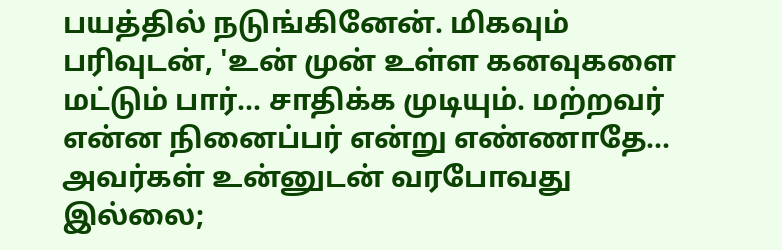பயத்தில் நடுங்கினேன். மிகவும் பரிவுடன், 'உன் முன் உள்ள கனவுகளை மட்டும் பார்... சாதிக்க முடியும். மற்றவர் என்ன நினைப்பர் என்று எண்ணாதே... அவர்கள் உன்னுடன் வரபோவது இல்லை;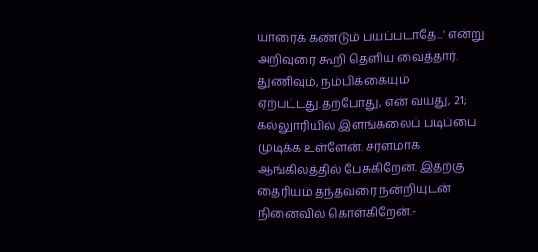யாரைக் கண்டும் பயப்படாதே...' என்று அறிவுரை கூறி தெளிய வைத்தார். துணிவும், நம்பிக்கையும் ஏற்பட்டது.தற்போது, என் வயது, 21; கல்லுாரியில் இளங்கலைப் படிப்பை முடிக்க உள்ளேன். சரளமாக ஆங்கிலத்தில் பேசுகிறேன். இதற்கு தைரியம் தந்தவரை நன்றியுடன் நினைவில் கொள்கிறேன்.-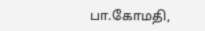பா.கோமதி,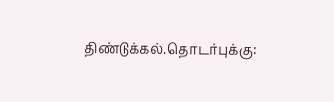திண்டுக்கல்.தொடர்புக்கு: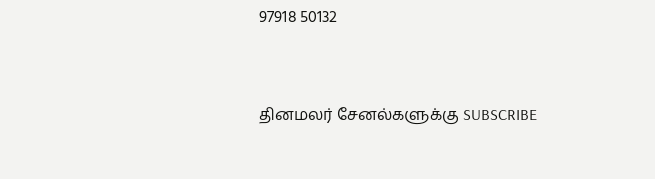97918 50132


தினமலர் சேனல்களுக்கு SUBSCRIBE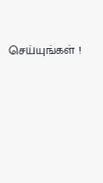செய்யுங்கள் !